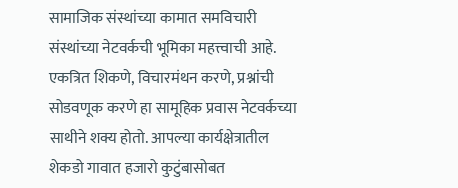सामाजिक संस्थांच्या कामात समविचारी संस्थांच्या नेटवर्कची भूमिका महत्त्वाची आहे. एकत्रित शिकणे, विचारमंथन करणे, प्रश्नांची सोडवणूक करणे हा सामूहिक प्रवास नेटवर्कच्या साथीने शक्य होतो. आपल्या कार्यक्षेत्रातील शेकडो गावात हजारो कुटुंबासोबत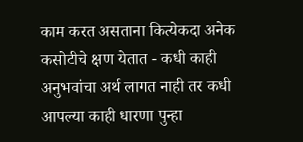काम करत असताना कित्येकदा अनेक कसोटीचे क्षण येतात - कधी काही अनुभवांचा अर्थ लागत नाही तर कधी आपल्या काही धारणा पुन्हा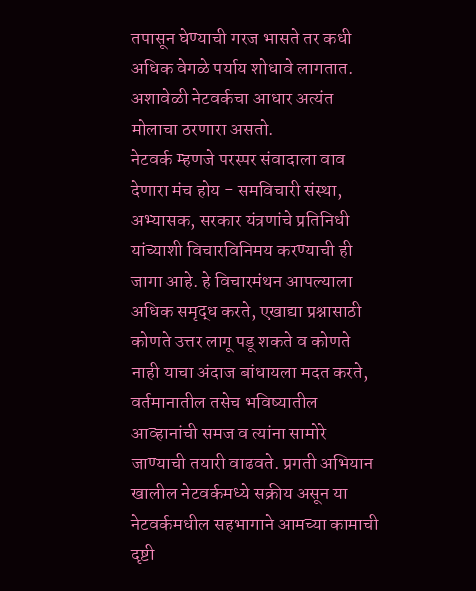तपासून घेण्याची गरज भासते तर कधी अधिक वेगळे पर्याय शोधावे लागतात. अशावेळी नेटवर्कचा आधार अत्यंत मोलाचा ठरणारा असतो.
नेटवर्क म्हणजे परस्पर संवादाला वाव देणारा मंच होय - समविचारी संस्था, अभ्यासक, सरकार यंत्रणांचे प्रतिनिधी यांच्याशी विचारविनिमय करण्याची ही जागा आहे. हे विचारमंथन आपल्याला अधिक समृद्ध करते, एखाद्या प्रश्नासाठी कोणते उत्तर लागू पडू शकते व कोणते नाही याचा अंदाज बांधायला मदत करते, वर्तमानातील तसेच भविष्यातील आव्हानांची समज व त्यांना सामोरे जाण्याची तयारी वाढवते. प्रगती अभियान खालील नेटवर्कमध्ये सक्रीय असून या नेटवर्कमधील सहभागाने आमच्या कामाची दृष्टी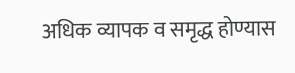अधिक व्यापक व समृद्ध होण्यास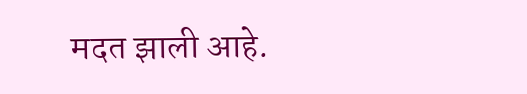मदत झाली आहे.